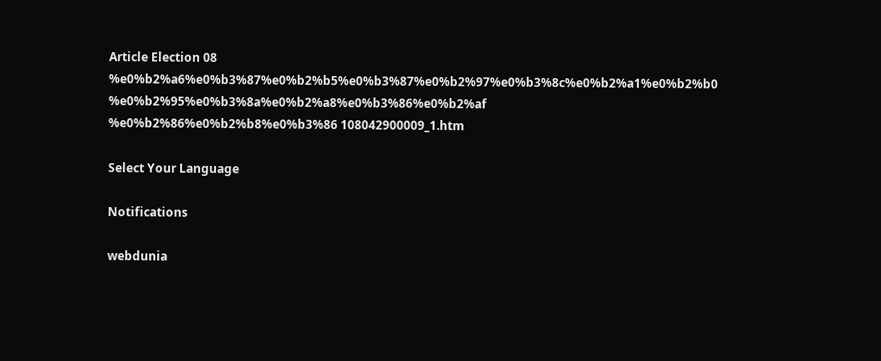Article Election 08 %e0%b2%a6%e0%b3%87%e0%b2%b5%e0%b3%87%e0%b2%97%e0%b3%8c%e0%b2%a1%e0%b2%b0 %e0%b2%95%e0%b3%8a%e0%b2%a8%e0%b3%86%e0%b2%af %e0%b2%86%e0%b2%b8%e0%b3%86 108042900009_1.htm

Select Your Language

Notifications

webdunia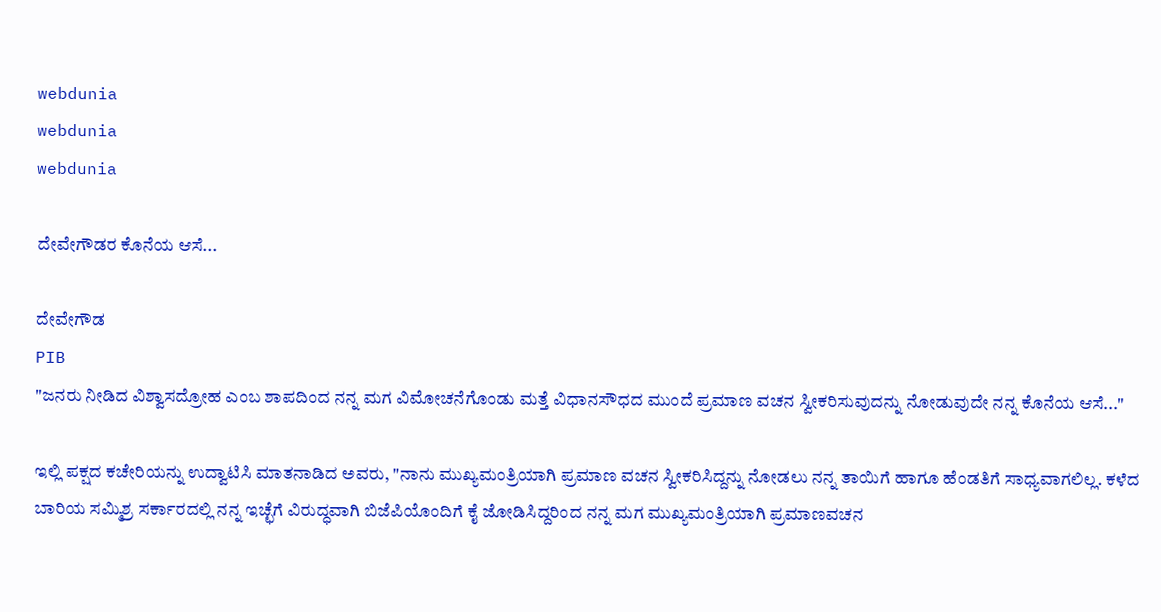webdunia
webdunia
webdunia

ದೇವೇಗೌಡರ ಕೊನೆಯ ಆಸೆ...

ದೇವೇಗೌಡ
PIB
"ಜನರು ನೀಡಿದ ವಿಶ್ವಾಸದ್ರೋಹ ಎಂಬ ಶಾಪದಿಂದ ನನ್ನ ಮಗ ವಿಮೋಚನೆಗೊಂಡು ಮತ್ತೆ ವಿಧಾನಸೌಧದ ಮುಂದೆ ಪ್ರಮಾಣ ವಚನ ಸ್ವೀಕರಿಸುವುದನ್ನು ನೋಡುವುದೇ ನನ್ನ ಕೊನೆಯ ಆಸೆ..."

ಇಲ್ಲಿ ಪಕ್ಷದ ಕಚೇರಿಯನ್ನು ಉದ್ವಾಟಿಸಿ ಮಾತನಾಡಿದ ಅವರು, "ನಾನು ಮುಖ್ಯಮಂತ್ರಿಯಾಗಿ ಪ್ರಮಾಣ ವಚನ ಸ್ವೀಕರಿಸಿದ್ದನ್ನು ನೋಡಲು ನನ್ನ ತಾಯಿಗೆ ಹಾಗೂ ಹೆಂಡತಿಗೆ ಸಾಧ್ಯವಾಗಲಿಲ್ಲ. ಕಳೆದ ಬಾರಿಯ ಸಮ್ಮಿಶ್ರ ಸರ್ಕಾರದಲ್ಲಿ ನನ್ನ ಇಚ್ಛೆಗೆ ವಿರುದ್ಧವಾಗಿ ಬಿಜೆಪಿಯೊಂದಿಗೆ ಕೈ ಜೋಡಿಸಿದ್ದರಿಂದ ನನ್ನ ಮಗ ಮುಖ್ಯಮಂತ್ರಿಯಾಗಿ ಪ್ರಮಾಣವಚನ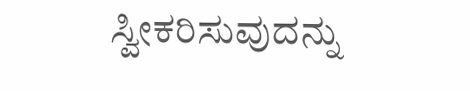ಸ್ವೀಕರಿಸುವುದನ್ನು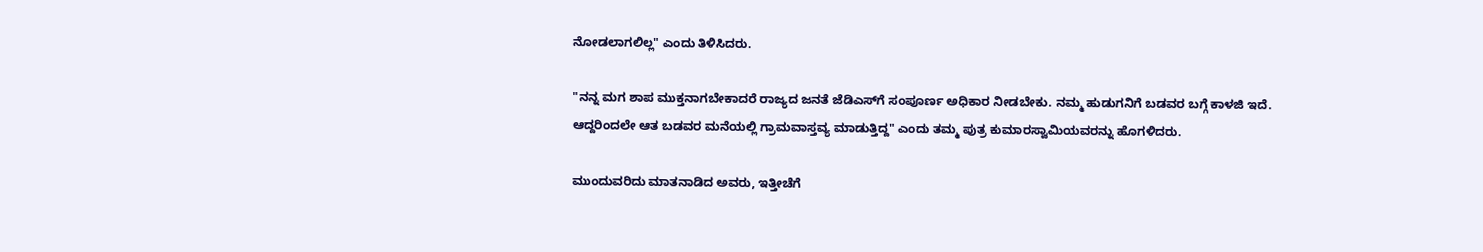ನೋಡಲಾಗಲಿಲ್ಲ" ಎಂದು ತಿಳಿಸಿದರು.

"ನನ್ನ ಮಗ ಶಾಪ ಮುಕ್ತನಾಗಬೇಕಾದರೆ ರಾಜ್ಯದ ಜನತೆ ಜೆಡಿಎಸ್‌ಗೆ ಸಂಪೂರ್ಣ ಅಧಿಕಾರ ನೀಡಬೇಕು. ನಮ್ಮ ಹುಡುಗನಿಗೆ ಬಡವರ ಬಗ್ಗೆ ಕಾಳಜಿ ಇದೆ. ಆದ್ದರಿಂದಲೇ ಆತ ಬಡವರ ಮನೆಯಲ್ಲಿ ಗ್ರಾಮವಾಸ್ತವ್ಯ ಮಾಡುತ್ತಿದ್ದ" ಎಂದು ತಮ್ಮ ಪುತ್ರ ಕುಮಾರಸ್ವಾಮಿಯವರನ್ನು ಹೊಗಳಿದರು.

ಮುಂದುವರಿದು ಮಾತನಾಡಿದ ಅವರು, ಇತ್ತೀಚೆಗೆ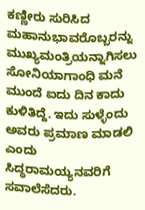ಕಣ್ಣೀರು ಸುರಿಸಿದ ಮಹಾನುಭಾವರೊಬ್ಬರನ್ನು ಮುಖ್ಯಮಂತ್ರಿಯನ್ನಾಗಿಸಲು ಸೋನಿಯಾಗಾಂಧಿ ಮನೆ ಮುಂದೆ ಐದು ದಿನ ಕಾದು ಕುಳಿತಿದ್ದೆ. ಇದು ಸುಳ್ಳೆಂದು ಅವರು ಪ್ರಮಾಣ ಮಾಡಲಿ ಎಂದು ಸಿದ್ಧರಾಮಯ್ಯನವರಿಗೆ ಸವಾಲೆಸೆದರು.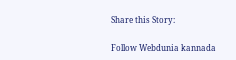Share this Story:

Follow Webdunia kannada